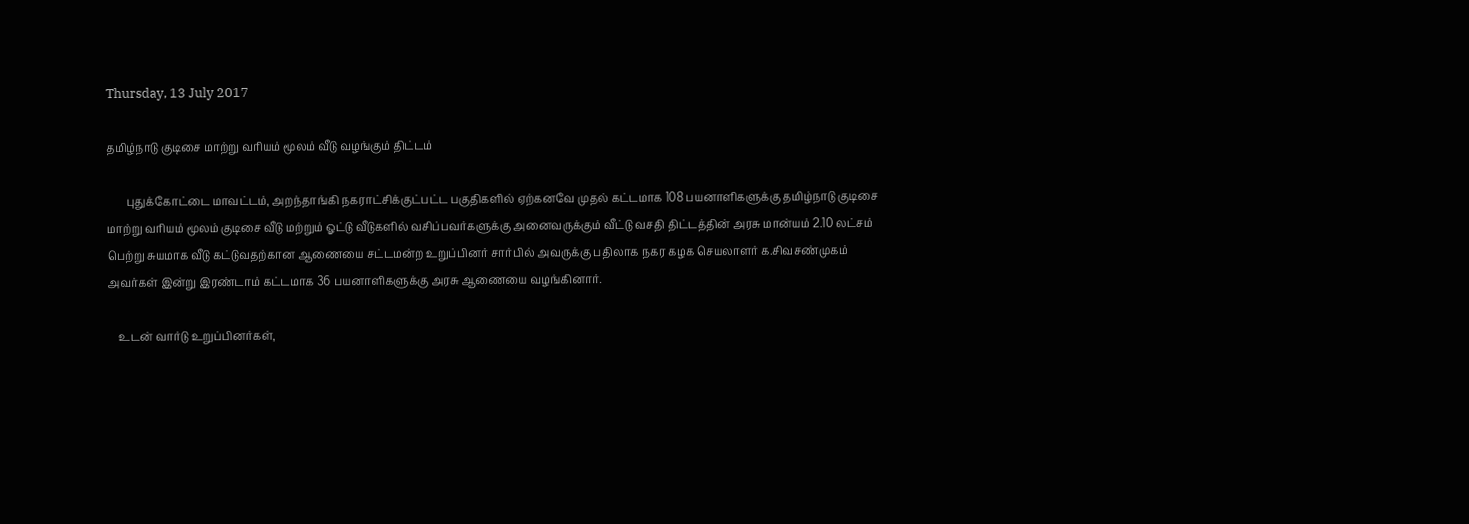Thursday, 13 July 2017

தமிழ்நாடு குடிசை மாற்று வாியம் மூலம் வீடு வழங்கும் திட்டம்

       புதுக்கோட்டை மாவட்டம், அறந்தாங்கி நகராட்சிக்குட்பட்ட பகுதிகளில் ஏற்கனவே முதல் கட்டமாக 108 பயனாளிகளுக்கு தமிழ்நாடு குடிசை மாற்று வாியம் மூலம் குடிசை வீடு மற்றும் ஓட்டு வீடுகளில் வசிப்பவர்களுக்கு அனைவருக்கும் வீட்டு வசதி திட்டத்தின் அரசு மான்யம் 2.10 லட்சம் பெற்று சுயமாக வீடு கட்டுவதற்கான ஆணையை சட்டமன்ற உறுப்பினர் சார்பில் அவருக்கு பதிலாக நகர கழக செயலாளர் க.சிவசண்முகம் அவர்கள் இன்று இரண்டாம் கட்டமாக 36 பயனாளிகளுக்கு அரசு ஆணையை வழங்கினார்.

    உடன் வார்டு உறுப்பினர்கள்,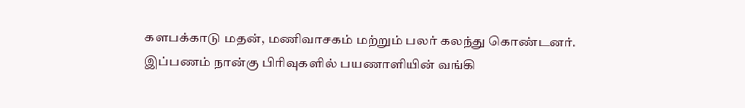களபக்காடு மதன், மணிவாசகம் மற்றும் பலர் கலந்து கொண்டனர். இப்பணம் நான்கு பிாிவுகளில் பயணாளியின் வங்கி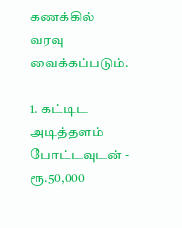கணக்கில்   வரவு வைக்கப்படும்.

1. கட்டிட அடித்தளம் போட்டவுடன் - ரூ.50,000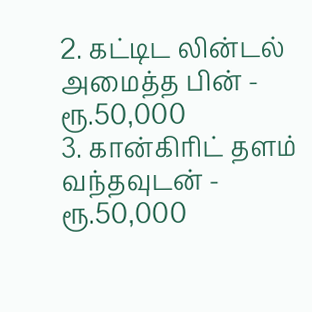2. கட்டிட லின்டல் அமைத்த பின் - ரூ.50,000
3. கான்கிாிட் தளம் வந்தவுடன் - ரூ.50,000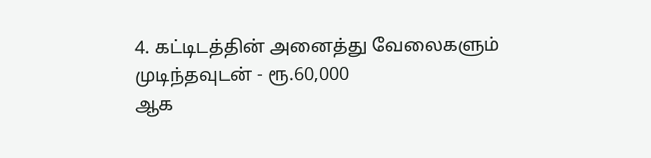4. கட்டிடத்தின் அனைத்து வேலைகளும் முடிந்தவுடன் - ரூ.60,000
ஆக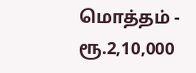மொத்தம் - ரூ.2,10,000